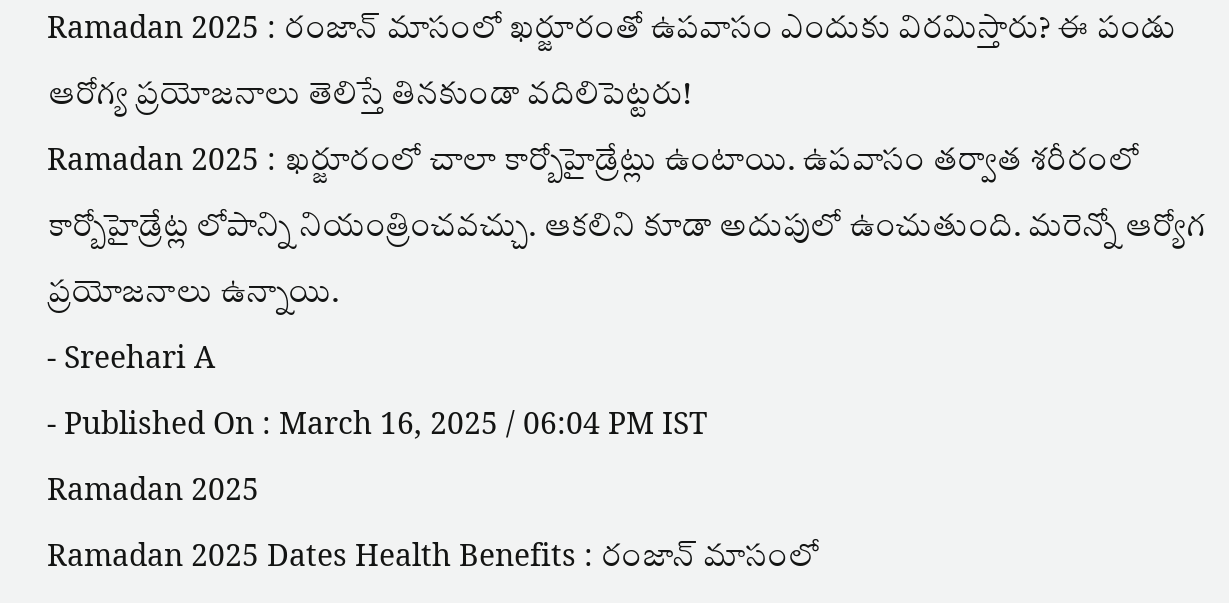Ramadan 2025 : రంజాన్ మాసంలో ఖర్జూరంతో ఉపవాసం ఎందుకు విరమిస్తారు? ఈ పండు ఆరోగ్య ప్రయోజనాలు తెలిస్తే తినకుండా వదిలిపెట్టరు!
Ramadan 2025 : ఖర్జూరంలో చాలా కార్బోహైడ్రేట్లు ఉంటాయి. ఉపవాసం తర్వాత శరీరంలో కార్బోహైడ్రేట్ల లోపాన్ని నియంత్రించవచ్చు. ఆకలిని కూడా అదుపులో ఉంచుతుంది. మరెన్నో ఆర్యోగ ప్రయోజనాలు ఉన్నాయి.
- Sreehari A
- Published On : March 16, 2025 / 06:04 PM IST
Ramadan 2025
Ramadan 2025 Dates Health Benefits : రంజాన్ మాసంలో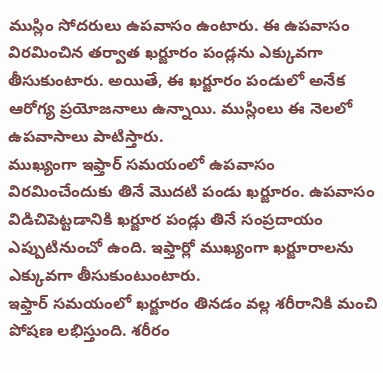ముస్లిం సోదరులు ఉపవాసం ఉంటారు. ఈ ఉపవాసం విరమించిన తర్వాత ఖర్జూరం పండ్లను ఎక్కువగా తీసుకుంటారు. అయితే, ఈ ఖర్జూరం పండులో అనేక ఆరోగ్య ప్రయోజనాలు ఉన్నాయి. ముస్లింలు ఈ నెలలో ఉపవాసాలు పాటిస్తారు.
ముఖ్యంగా ఇఫ్తార్ సమయంలో ఉపవాసం విరమించేందుకు తినే మొదటి పండు ఖర్జూరం. ఉపవాసం విడిచిపెట్టడానికి ఖర్జూర పండ్లు తినే సంప్రదాయం ఎప్పుటినుంచో ఉంది. ఇఫ్తార్లో ముఖ్యంగా ఖర్జూరాలను ఎక్కువగా తీసుకుంటుంటారు.
ఇఫ్తార్ సమయంలో ఖర్జూరం తినడం వల్ల శరీరానికి మంచి పోషణ లభిస్తుంది. శరీరం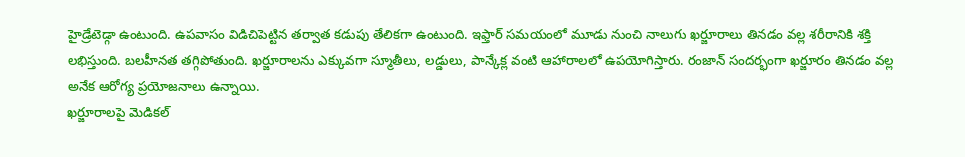హైడ్రేటెడ్గా ఉంటుంది. ఉపవాసం విడిచిపెట్టిన తర్వాత కడుపు తేలికగా ఉంటుంది. ఇఫ్తార్ సమయంలో మూడు నుంచి నాలుగు ఖర్జూరాలు తినడం వల్ల శరీరానికి శక్తి లభిస్తుంది. బలహీనత తగ్గిపోతుంది. ఖర్జూరాలను ఎక్కువగా స్మూతీలు, లడ్డులు, పాన్కేక్ల వంటి ఆహారాలలో ఉపయోగిస్తారు. రంజాన్ సందర్భంగా ఖర్జూరం తినడం వల్ల అనేక ఆరోగ్య ప్రయోజనాలు ఉన్నాయి.
ఖర్జూరాలపై మెడికల్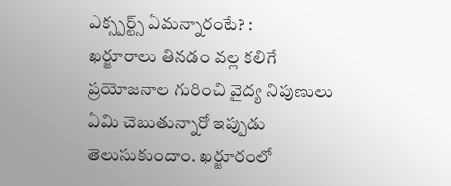ఎక్స్పర్ట్స్ ఏమన్నారంటే? :
ఖర్జూరాలు తినడం వల్ల కలిగే ప్రయోజనాల గురించి వైద్య నిపుణులు ఏమి చెబుతున్నారో ఇప్పుడు తెలుసుకుందాం. ఖర్జూరంలో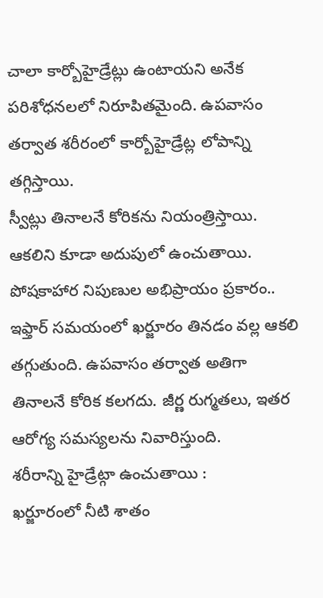చాలా కార్బోహైడ్రేట్లు ఉంటాయని అనేక పరిశోధనలలో నిరూపితమైంది. ఉపవాసం తర్వాత శరీరంలో కార్బోహైడ్రేట్ల లోపాన్ని తగ్గిస్తాయి.
స్వీట్లు తినాలనే కోరికను నియంత్రిస్తాయి. ఆకలిని కూడా అదుపులో ఉంచుతాయి. పోషకాహార నిపుణుల అభిప్రాయం ప్రకారం.. ఇఫ్తార్ సమయంలో ఖర్జూరం తినడం వల్ల ఆకలి తగ్గుతుంది. ఉపవాసం తర్వాత అతిగా తినాలనే కోరిక కలగదు. జీర్ణ రుగ్మతలు, ఇతర ఆరోగ్య సమస్యలను నివారిస్తుంది.
శరీరాన్ని హైడ్రేట్గా ఉంచుతాయి :
ఖర్జూరంలో నీటి శాతం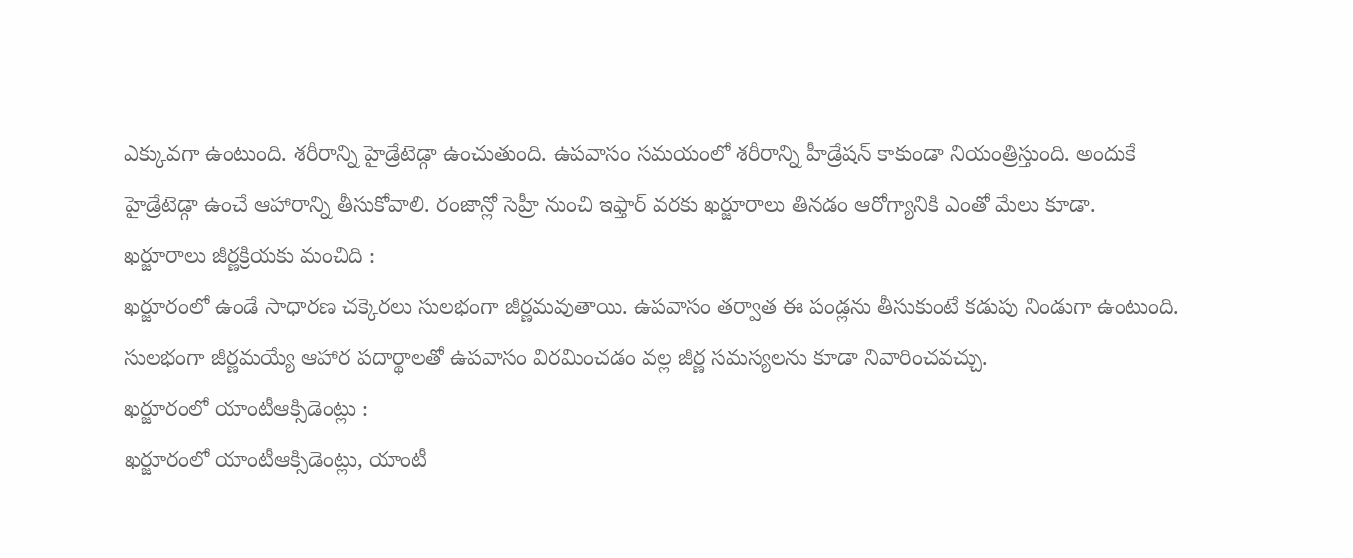ఎక్కువగా ఉంటుంది. శరీరాన్ని హైడ్రేటెడ్గా ఉంచుతుంది. ఉపవాసం సమయంలో శరీరాన్ని హీడ్రేషన్ కాకుండా నియంత్రిస్తుంది. అందుకే హైడ్రేటెడ్గా ఉంచే ఆహారాన్ని తీసుకోవాలి. రంజాన్లో సెహ్రీ నుంచి ఇఫ్తార్ వరకు ఖర్జూరాలు తినడం ఆరోగ్యానికి ఎంతో మేలు కూడా.
ఖర్జూరాలు జీర్ణక్రియకు మంచిది :
ఖర్జూరంలో ఉండే సాధారణ చక్కెరలు సులభంగా జీర్ణమవుతాయి. ఉపవాసం తర్వాత ఈ పండ్లను తీసుకుంటే కడుపు నిండుగా ఉంటుంది. సులభంగా జీర్ణమయ్యే ఆహార పదార్థాలతో ఉపవాసం విరమించడం వల్ల జీర్ణ సమస్యలను కూడా నివారించవచ్చు.
ఖర్జూరంలో యాంటీఆక్సిడెంట్లు :
ఖర్జూరంలో యాంటీఆక్సిడెంట్లు, యాంటీ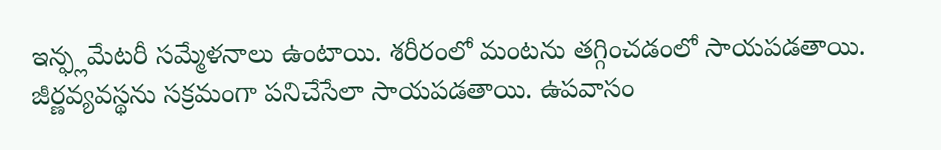ఇన్ఫ్లమేటరీ సమ్మేళనాలు ఉంటాయి. శరీరంలో మంటను తగ్గించడంలో సాయపడతాయి. జీర్ణవ్యవస్థను సక్రమంగా పనిచేసేలా సాయపడతాయి. ఉపవాసం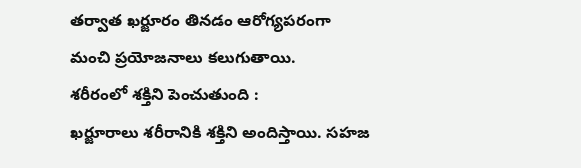తర్వాత ఖర్జూరం తినడం ఆరోగ్యపరంగా మంచి ప్రయోజనాలు కలుగుతాయి.
శరీరంలో శక్తిని పెంచుతుంది :
ఖర్జూరాలు శరీరానికి శక్తిని అందిస్తాయి. సహజ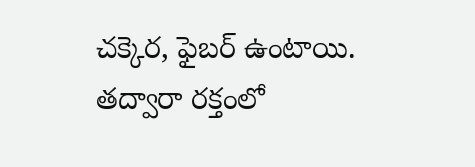చక్కెర, ఫైబర్ ఉంటాయి. తద్వారా రక్తంలో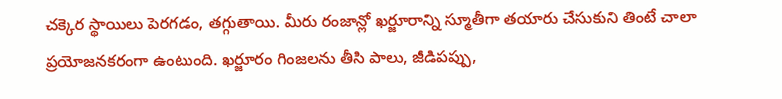చక్కెర స్థాయిలు పెరగడం, తగ్గుతాయి. మీరు రంజాన్లో ఖర్జూరాన్ని స్మూతీగా తయారు చేసుకుని తింటే చాలా ప్రయోజనకరంగా ఉంటుంది. ఖర్జూరం గింజలను తీసి పాలు, జీడిపప్పు,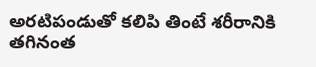అరటిపండుతో కలిపి తింటే శరీరానికి తగినంత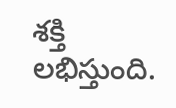శక్తి లభిస్తుంది.